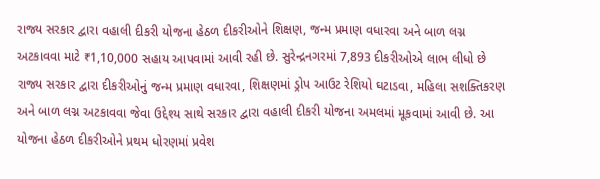રાજ્ય સરકાર દ્વારા વહાલી દીકરી યોજના હેઠળ દીકરીઓને શિક્ષણ, જન્મ પ્રમાણ વધારવા અને બાળ લગ્ન અટકાવવા માટે ₹1,10,000 સહાય આપવામાં આવી રહી છે. સુરેન્દ્રનગરમાં 7,893 દીકરીઓએ લાભ લીધો છે
રાજ્ય સરકાર દ્વારા દીકરીઓનું જન્મ પ્રમાણ વધારવા, શિક્ષણમાં ડ્રોપ આઉટ રેશિયો ઘટાડવા, મહિલા સશક્તિકરણ અને બાળ લગ્ન અટકાવવા જેવા ઉદ્દેશ્ય સાથે સરકાર દ્વારા વહાલી દીકરી યોજના અમલમાં મૂકવામાં આવી છે. આ યોજના હેઠળ દીકરીઓને પ્રથમ ધોરણમાં પ્રવેશ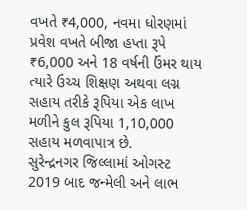વખતે ₹4,000, નવમા ધોરણમાં પ્રવેશ વખતે બીજા હપ્તા રૂપે ₹6,000 અને 18 વર્ષની ઉંમર થાય ત્યારે ઉચ્ચ શિક્ષણ અથવા લગ્ન સહાય તરીકે રૂપિયા એક લાખ મળીને કુલ રૂપિયા 1,10,000 સહાય મળવાપાત્ર છે.
સુરેન્દ્રનગર જિલ્લામાં ઓગસ્ટ 2019 બાદ જન્મેલી અને લાભ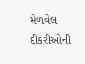મેળવેલ દીકરીઓની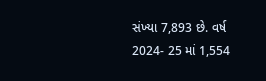સંખ્યા 7,893 છે. વર્ષ 2024- 25 માં 1,554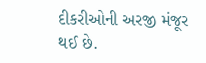દીકરીઓની અરજી મંજૂર થઈ છે.